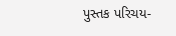પુસ્તક પરિચય-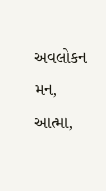અવલોકન મન, આત્મા,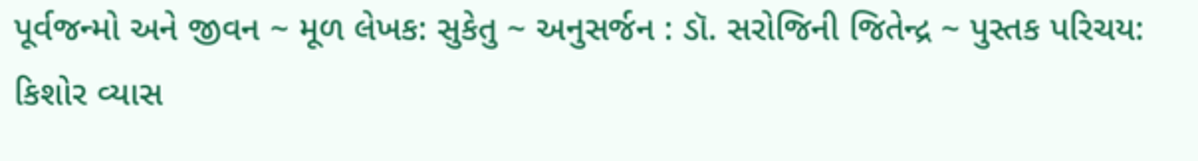પૂર્વજન્મો અને જીવન ~ મૂળ લેખક: સુકેતુ ~ અનુસર્જન : ડૉ. સરોજિની જિતેન્દ્ર ~ પુસ્તક પરિચય: કિશોર વ્યાસ